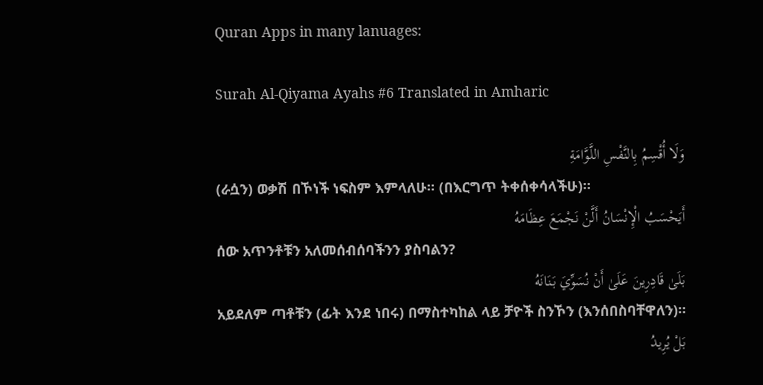Quran Apps in many lanuages:

Surah Al-Qiyama Ayahs #6 Translated in Amharic

وَلَا أُقْسِمُ بِالنَّفْسِ اللَّوَّامَةِ
(ራሷን) ወቃሽ በኾነች ነፍስም እምላለሁ፡፡ (በእርግጥ ትቀሰቀሳላችሁ)፡፡
أَيَحْسَبُ الْإِنْسَانُ أَلَّنْ نَجْمَعَ عِظَامَهُ
ሰው አጥንቶቹን አለመሰብሰባችንን ያስባልን?
بَلَىٰ قَادِرِينَ عَلَىٰ أَنْ نُسَوِّيَ بَنَانَهُ
አይደለም ጣቶቹን (ፊት እንደ ነበሩ) በማስተካከል ላይ ቻዮች ስንኾን (እንሰበስባቸዋለን)፡፡
بَلْ يُرِيدُ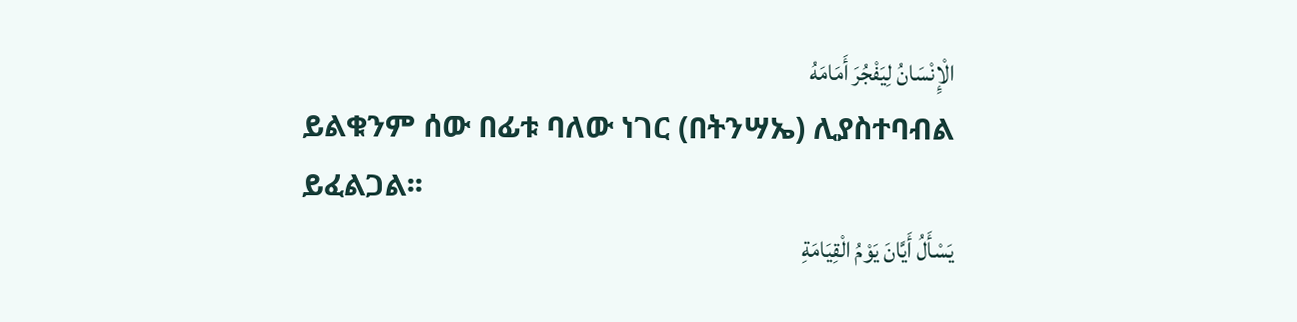الْإِنْسَانُ لِيَفْجُرَ أَمَامَهُ
ይልቁንም ሰው በፊቱ ባለው ነገር (በትንሣኤ) ሊያስተባብል ይፈልጋል፡፡
يَسْأَلُ أَيَّانَ يَوْمُ الْقِيَامَةِ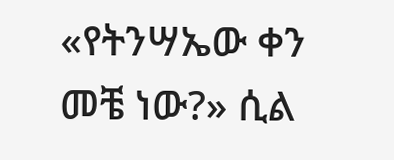«የትንሣኤው ቀን መቼ ነው?» ሲል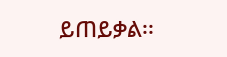ይጠይቃል፡፡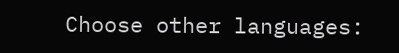Choose other languages: